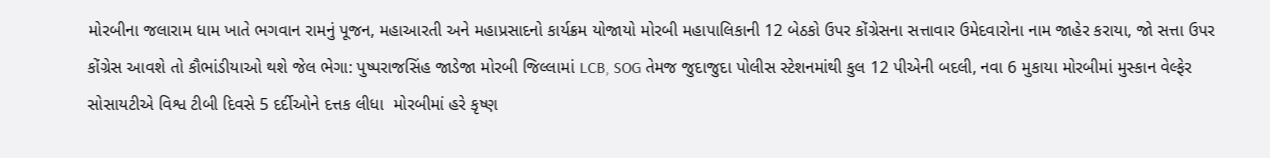મોરબીના જલારામ ધામ ખાતે ભગવાન રામનું પૂજન, મહાઆરતી અને મહાપ્રસાદનો કાર્યક્રમ યોજાયો મોરબી મહાપાલિકાની 12 બેઠકો ઉપર કોંગ્રેસના સત્તાવાર ઉમેદવારોના નામ જાહેર કરાયા, જો સત્તા ઉપર કોંગ્રેસ આવશે તો કૌભાંડીયાઓ થશે જેલ ભેગા: પુષ્પરાજસિંહ જાડેજા મોરબી જિલ્લામાં LCB, SOG તેમજ જુદાજુદા પોલીસ સ્ટેશનમાંથી કુલ 12 પીએની બદલી, નવા 6 મુકાયા મોરબીમાં મુસ્કાન વેલ્ફેર સોસાયટીએ વિશ્વ ટીબી દિવસે 5 દર્દીઓને દત્તક લીધા  મોરબીમાં હરે કૃષ્ણ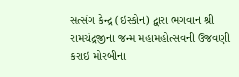સત્સંગ કેન્દ્ર (ઇસ્કોન) દ્વારા ભગવાન શ્રી રામચંદ્રજીના જન્મ મહામહોત્સવની ઉજવણી કરાઇ મોરબીના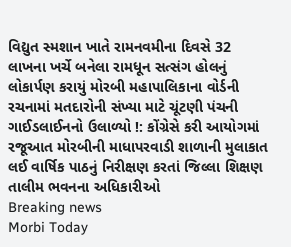વિદ્યુત સ્મશાન ખાતે રામનવમીના દિવસે 32 લાખના ખર્ચે બનેલા રામધૂન સત્સંગ હોલનું લોકાર્પણ કરાયું મોરબી મહાપાલિકાના વોર્ડની રચનામાં મતદારોની સંખ્યા માટે ચૂંટણી પંચની ગાઈડલાઈનનો ઉલાળ્યો !: કોંગ્રેસે કરી આયોગમાં રજૂઆત મોરબીની માધાપરવાડી શાળાની મુલાકાત લઈ વાર્ષિક પાઠનું નિરીક્ષણ કરતાં જિલ્લા શિક્ષણ તાલીમ ભવનના અધિકારીઓ
Breaking news
Morbi Today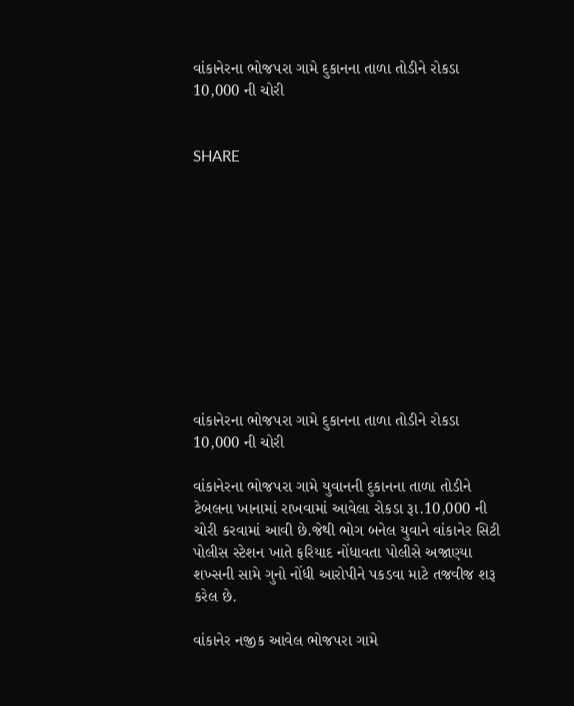વાંકાનેરના ભોજપરા ગામે દુકાનના તાળા તોડીને રોકડા 10,000 ની ચોરી


SHARE











વાંકાનેરના ભોજપરા ગામે દુકાનના તાળા તોડીને રોકડા 10,000 ની ચોરી

વાંકાનેરના ભોજપરા ગામે યુવાનની દુકાનના તાળા તોડીને ટેબલના ખાનામાં રાખવામાં આવેલા રોકડા રૂા.10,000 ની ચોરી કરવામાં આવી છે.જેથી ભોગ બનેલ યુવાને વાંકાનેર સિટી પોલીસ સ્ટેશન ખાતે ફરિયાદ નોંધાવતા પોલીસે અજાણ્યા શખ્સની સામે ગુનો નોંધી આરોપીને પકડવા માટે તજવીજ શરૂ કરેલ છે.

વાંકાનેર નજીક આવેલ ભોજપરા ગામે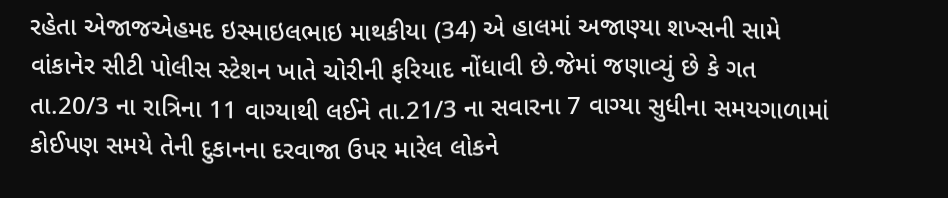રહેતા એજાજએહમદ ઇસ્માઇલભાઇ માથકીયા (34) એ હાલમાં અજાણ્યા શખ્સની સામે વાંકાનેર સીટી પોલીસ સ્ટેશન ખાતે ચોરીની ફરિયાદ નોંધાવી છે.જેમાં જણાવ્યું છે કે ગત તા.20/3 ના રાત્રિના 11 વાગ્યાથી લઈને તા.21/3 ના સવારના 7 વાગ્યા સુધીના સમયગાળામાં કોઈપણ સમયે તેની દુકાનના દરવાજા ઉપર મારેલ લોકને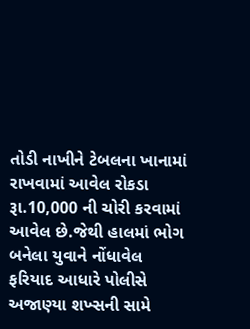તોડી નાખીને ટેબલના ખાનામાં રાખવામાં આવેલ રોકડા રૂા.10,000 ની ચોરી કરવામાં આવેલ છે.જેથી હાલમાં ભોગ બનેલા યુવાને નોંધાવેલ ફરિયાદ આધારે પોલીસે અજાણ્યા શખ્સની સામે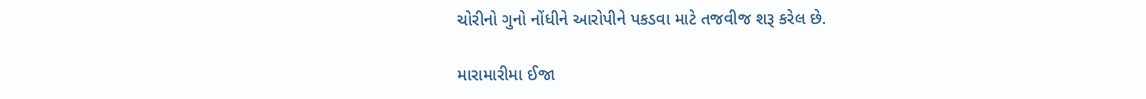ચોરીનો ગુનો નોંધીને આરોપીને પકડવા માટે તજવીજ શરૂ કરેલ છે.

મારામારીમા ઈજા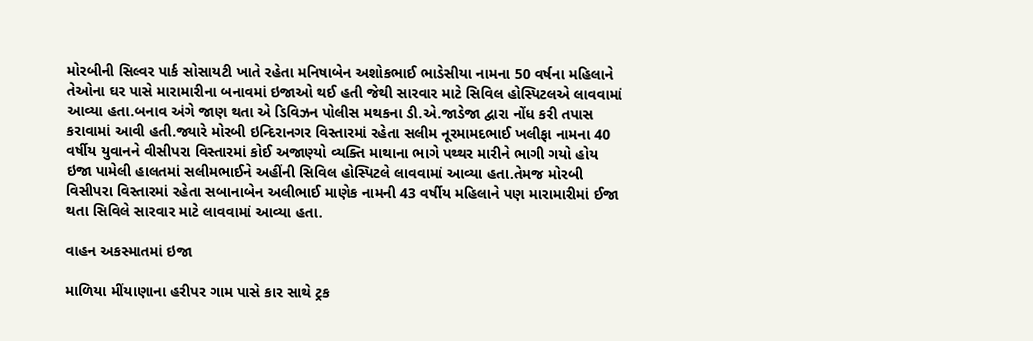મોરબીની સિલ્વર પાર્ક સોસાયટી ખાતે રહેતા મનિષાબેન અશોકભાઈ ભાડેસીયા નામના 50 વર્ષના મહિલાને તેઓના ઘર પાસે મારામારીના બનાવમાં ઇજાઓ થઈ હતી જેથી સારવાર માટે સિવિલ હોસ્પિટલએ લાવવામાં આવ્યા હતા.બનાવ અંગે જાણ થતા એ ડિવિઝન પોલીસ મથકના ડી.એ.જાડેજા દ્વારા નોંધ કરી તપાસ કરાવામાં આવી હતી.જ્યારે મોરબી ઇન્દિરાનગર વિસ્તારમાં રહેતા સલીમ નૂરમામદભાઈ ખલીફા નામના 40 વર્ષીય યુવાનને વીસીપરા વિસ્તારમાં કોઈ અજાણ્યો વ્યક્તિ માથાના ભાગે પથ્થર મારીને ભાગી ગયો હોય ઇજા પામેલી હાલતમાં સલીમભાઈને અહીંની સિવિલ હોસ્પિટલે લાવવામાં આવ્યા હતા.તેમજ મોરબી વિસીપરા વિસ્તારમાં રહેતા સબાનાબેન અલીભાઈ માણેક નામની 43 વર્ષીય મહિલાને પણ મારામારીમાં ઈજા થતા સિવિલે સારવાર માટે લાવવામાં આવ્યા હતા.

વાહન અકસ્માતમાં ઇજા

માળિયા મીંયાણાના હરીપર ગામ પાસે કાર સાથે ટ્રક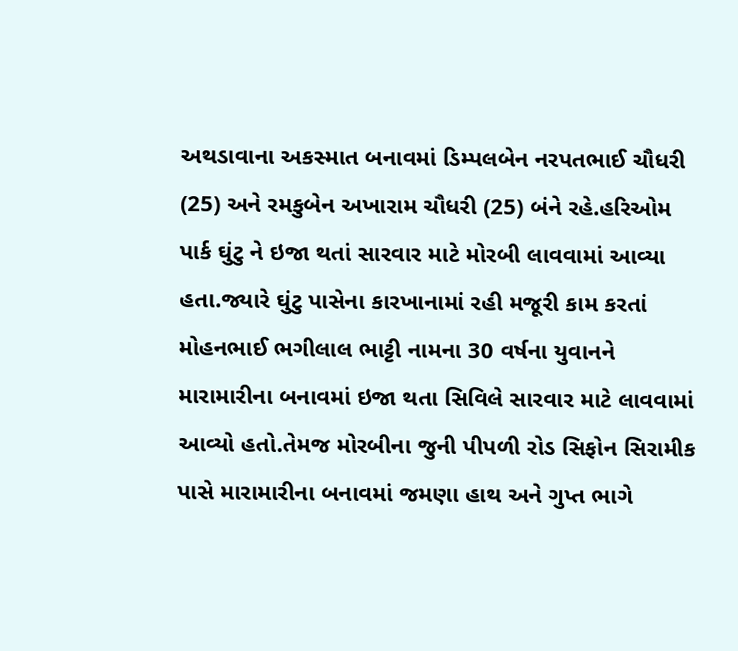અથડાવાના અકસ્માત બનાવમાં ડિમ્પલબેન નરપતભાઈ ચૌધરી (25) અને રમકુબેન અખારામ ચૌધરી (25) બંને રહે.હરિઓમ પાર્ક ઘુંટુ ને ઇજા થતાં સારવાર માટે મોરબી લાવવામાં આવ્યા હતા.જ્યારે ઘુંટુ પાસેના કારખાનામાં રહી મજૂરી કામ કરતાં મોહનભાઈ ભગીલાલ ભાટ્ટી નામના 30 વર્ષના યુવાનને મારામારીના બનાવમાં ઇજા થતા સિવિલે સારવાર માટે લાવવામાં આવ્યો હતો.તેમજ મોરબીના જુની પીપળી રોડ સિફોન સિરામીક પાસે મારામારીના બનાવમાં જમણા હાથ અને ગુપ્ત ભાગે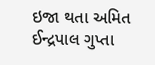ઇજા થતા અમિત ઈન્દ્રપાલ ગુપ્તા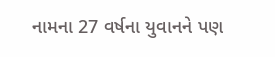નામના 27 વર્ષના યુવાનને પણ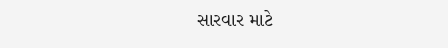સારવાર માટે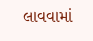લાવવામાં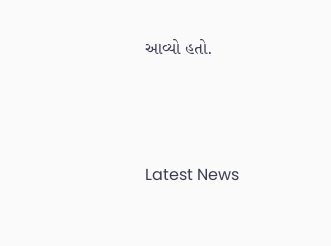આવ્યો હતો.






Latest News